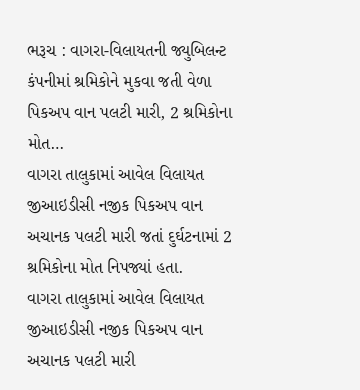ભરૂચ : વાગરા-વિલાયતની જ્યુબિલન્ટ કંપનીમાં શ્રમિકોને મુકવા જતી વેળા પિકઅપ વાન પલટી મારી, 2 શ્રમિકોના મોત…
વાગરા તાલુકામાં આવેલ વિલાયત જીઆઇડીસી નજીક પિકઅપ વાન અચાનક પલટી મારી જતાં દુર્ઘટનામાં 2 શ્રમિકોના મોત નિપજ્યાં હતા.
વાગરા તાલુકામાં આવેલ વિલાયત જીઆઇડીસી નજીક પિકઅપ વાન અચાનક પલટી મારી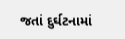જતાં દુર્ઘટનામાં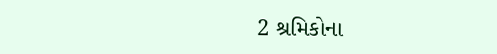2 શ્રમિકોના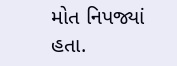મોત નિપજ્યાં હતા.